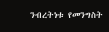ንብረትነቱ የመንግስት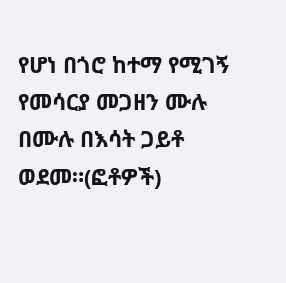የሆነ በጎሮ ከተማ የሚገኝ የመሳርያ መጋዘን ሙሉ በሙሉ በእሳት ጋይቶ ወደመ።(ፎቶዎች)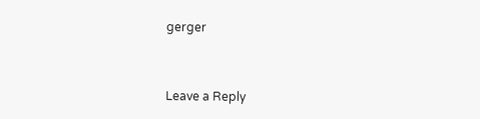gerger



Leave a Reply